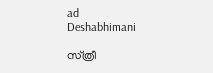ad
Deshabhimani

സ്‌ത്രീ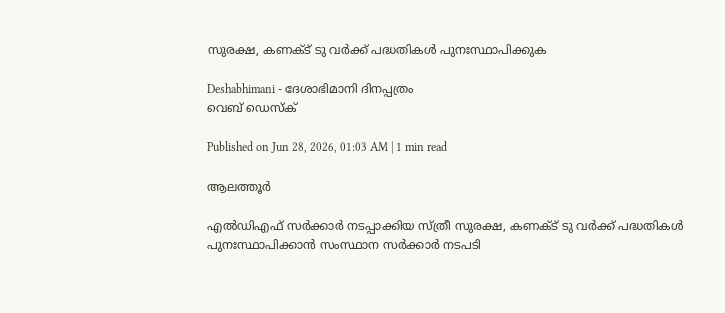സുരക്ഷ, കണക്ട്‌ ടു വർക്ക്‌ പദ്ധതികൾ പുനഃസ്ഥാപിക്കുക

Deshabhimani - ദേശാഭിമാനി ദിനപ്പത്രം
വെബ് ഡെസ്ക്

Published on Jun 28, 2026, 01:03 AM | 1 min read

ആലത്തൂർ

എൽഡിഎഫ്‌ സർക്കാർ നടപ്പാക്കിയ സ്‌ത്രീ സുരക്ഷ, കണക്ട്‌ ടു വർക്ക്‌ പദ്ധതികൾ പുനഃസ്ഥാപിക്കാൻ സംസ്ഥാന സർക്കാർ നടപടി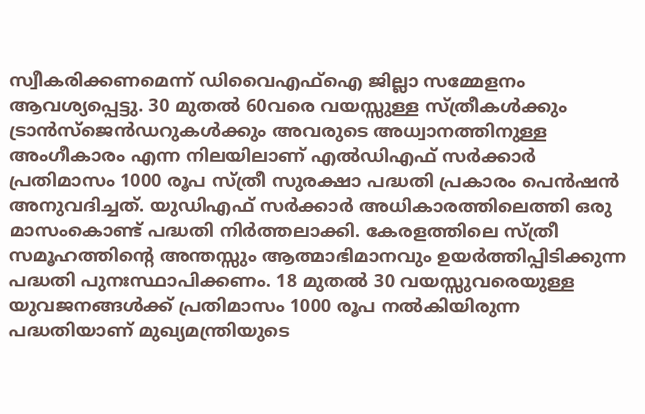സ്വീകരിക്കണമെന്ന്‌ ഡിവൈഎഫ്‌ഐ ജില്ലാ സമ്മേളനം ആവശ്യപ്പെട്ടു. 30 മുതൽ 60വരെ വയസ്സുള്ള സ്‌ത്രീകൾക്കും ട്രാൻസ്‌ജെൻഡറുകൾക്കും അവരുടെ അധ്വാനത്തിനുള്ള അംഗീകാരം എന്ന നിലയിലാണ്‌ എൽഡിഎഫ്‌ സർക്കാർ പ്രതിമാസം 1000 രൂപ സ്‌ത്രീ സുരക്ഷാ പദ്ധതി പ്രകാരം പെൻഷൻ അനുവദിച്ചത്‌. യുഡിഎഫ്‌ സർക്കാർ അധികാരത്തിലെത്തി ഒരു മാസംകൊണ്ട്‌ പദ്ധതി നിർത്തലാക്കി. കേരളത്തിലെ സ്‌ത്രീ സമൂഹത്തിന്റെ അന്തസ്സും ആത്മാഭിമാനവും ഉയർത്തിപ്പിടിക്കുന്ന പദ്ധതി പുനഃസ്ഥാപിക്കണം. 18 മുതൽ 30 വയസ്സുവരെയുള്ള യുവജനങ്ങൾക്ക്‌ പ്രതിമാസം 1000 രൂപ നൽകിയിരുന്ന പദ്ധതിയാണ്‌ മുഖ്യമന്ത്രിയുടെ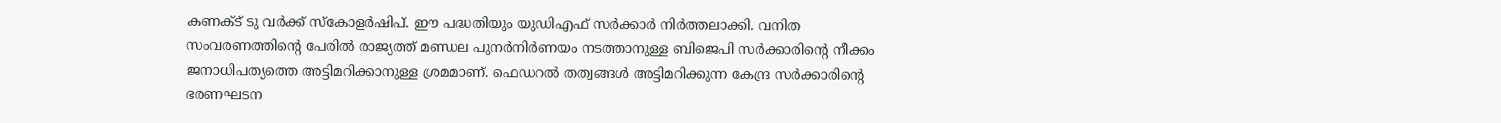കണക്ട്‌ ടു വർക്ക്‌ സ്‌കോളർഷിപ്‌. ഇ‍ൗ പദ്ധതിയും യുഡിഎഫ്‌ സർക്കാർ നിർത്തലാക്കി. വനിത സംവരണത്തിന്റെ പേരിൽ രാജ്യത്ത്‌ മണ്ഡല പുനർനിർണയം നടത്താനുള്ള ബിജെപി സർക്കാരിന്റെ നീക്കം ജനാധിപത്യത്തെ അട്ടിമറിക്കാനുള്ള ശ്രമമാണ്‌. ഫെഡറൽ തത്വങ്ങൾ അട്ടിമറിക്കുന്ന കേന്ദ്ര സർക്കാരിന്റെ ഭരണഘടന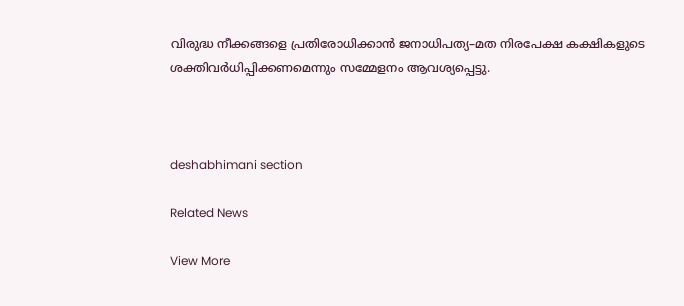വിരുദ്ധ നീക്കങ്ങളെ പ്രതിരോധിക്കാൻ ജനാധിപത്യ–മത നിരപേക്ഷ കക്ഷികളുടെ ശക്തിവർധിപ്പിക്കണമെന്നും സമ്മേളനം ആവശ്യപ്പെട്ടു.



deshabhimani section

Related News

View More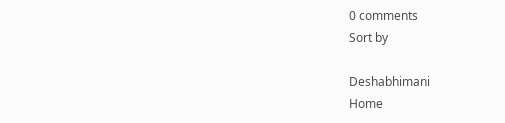0 comments
Sort by

Deshabhimani
Home